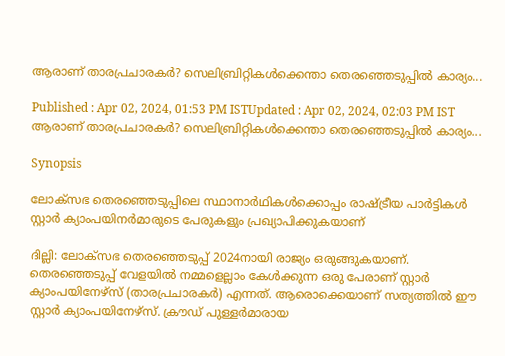ആരാണ് താരപ്രചാരകർ? സെലിബ്രിറ്റികള്‍ക്കെന്താ തെരഞ്ഞെടുപ്പില്‍ കാര്യം...

Published : Apr 02, 2024, 01:53 PM ISTUpdated : Apr 02, 2024, 02:03 PM IST
ആരാണ് താരപ്രചാരകർ? സെലിബ്രിറ്റികള്‍ക്കെന്താ തെരഞ്ഞെടുപ്പില്‍ കാര്യം...

Synopsis

ലോക്സഭ തെരഞ്ഞെടുപ്പിലെ സ്ഥാനാർഥികള്‍ക്കൊപ്പം രാഷ്ട്രീയ പാർട്ടികള്‍ സ്റ്റാർ ക്യാംപയിനർമാരുടെ പേരുകളും പ്രഖ്യാപിക്കുകയാണ്

ദില്ലി: ലോക്സഭ തെരഞ്ഞെടുപ്പ് 2024നായി രാജ്യം ഒരുങ്ങുകയാണ്. തെരഞ്ഞെടുപ്പ് വേളയില്‍ നമ്മളെല്ലാം കേള്‍ക്കുന്ന ഒരു പേരാണ് സ്റ്റാർ ക്യാംപയിനേഴ്സ് (താരപ്രചാരകർ) എന്നത്. ആരൊക്കെയാണ് സത്യത്തില്‍ ഈ സ്റ്റാർ ക്യാംപയിനേഴ്സ്. ക്രൗഡ് പുള്ളർമാരായ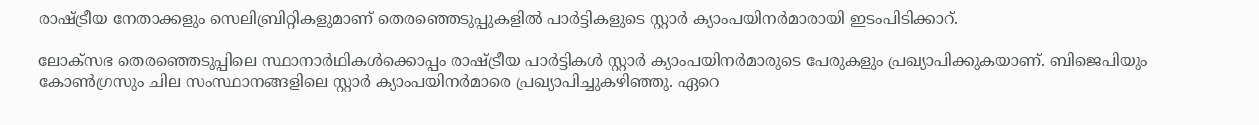രാഷ്ട്രീയ നേതാക്കളും സെലിബ്രിറ്റികളുമാണ് തെരഞ്ഞെടുപ്പുകളില്‍ പാർട്ടികളുടെ സ്റ്റാർ ക്യാംപയിനർമാരായി ഇടംപിടിക്കാറ്.

ലോക്സഭ തെരഞ്ഞെടുപ്പിലെ സ്ഥാനാർഥികള്‍ക്കൊപ്പം രാഷ്ട്രീയ പാർട്ടികള്‍ സ്റ്റാർ ക്യാംപയിനർമാരുടെ പേരുകളും പ്രഖ്യാപിക്കുകയാണ്. ബിജെപിയും കോണ്‍ഗ്രസും ചില സംസ്ഥാനങ്ങളിലെ സ്റ്റാർ ക്യാംപയിനർമാരെ പ്രഖ്യാപിച്ചുകഴിഞ്ഞു. ഏറെ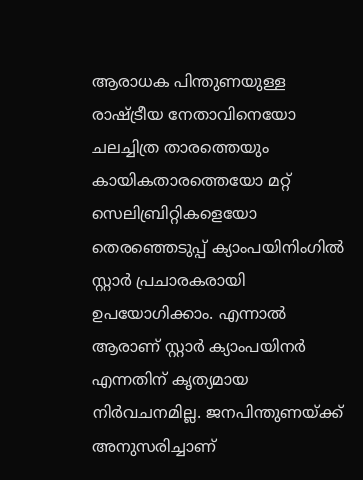ആരാധക പിന്തുണയുള്ള രാഷ്ട്രീയ നേതാവിനെയോ ചലച്ചിത്ര താരത്തെയും കായികതാരത്തെയോ മറ്റ് സെലിബ്രിറ്റികളെയോ തെരഞ്ഞെടുപ്പ് ക്യാംപയിനിംഗില്‍ സ്റ്റാർ പ്രചാരകരായി ഉപയോഗിക്കാം. എന്നാല്‍ ആരാണ് സ്റ്റാർ ക്യാംപയിനർ എന്നതിന് കൃത്യമായ നിർവചനമില്ല. ജനപിന്തുണയ്ക്ക് അനുസരിച്ചാണ്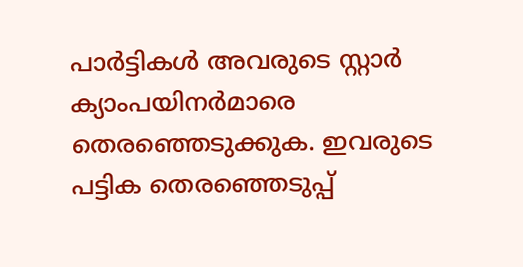പാർട്ടികള്‍ അവരുടെ സ്റ്റാർ ക്യാംപയിനർമാരെ തെരഞ്ഞെടുക്കുക. ഇവരുടെ പട്ടിക തെരഞ്ഞെടുപ്പ്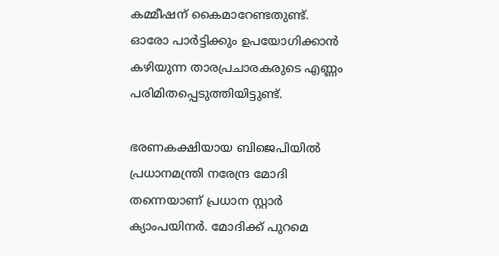കമ്മീഷന് കൈമാറേണ്ടതുണ്ട്. ഓരോ പാർട്ടിക്കും ഉപയോഗിക്കാന്‍ കഴിയുന്ന താരപ്രചാരകരുടെ എണ്ണം പരിമിതപ്പെടുത്തിയിട്ടുണ്ട്.

ഭരണകക്ഷിയായ ബിജെപിയില്‍ പ്രധാനമന്ത്രി നരേന്ദ്ര മോദി തന്നെയാണ് പ്രധാന സ്റ്റാർ ക്യാംപയിനർ. മോദിക്ക് പുറമെ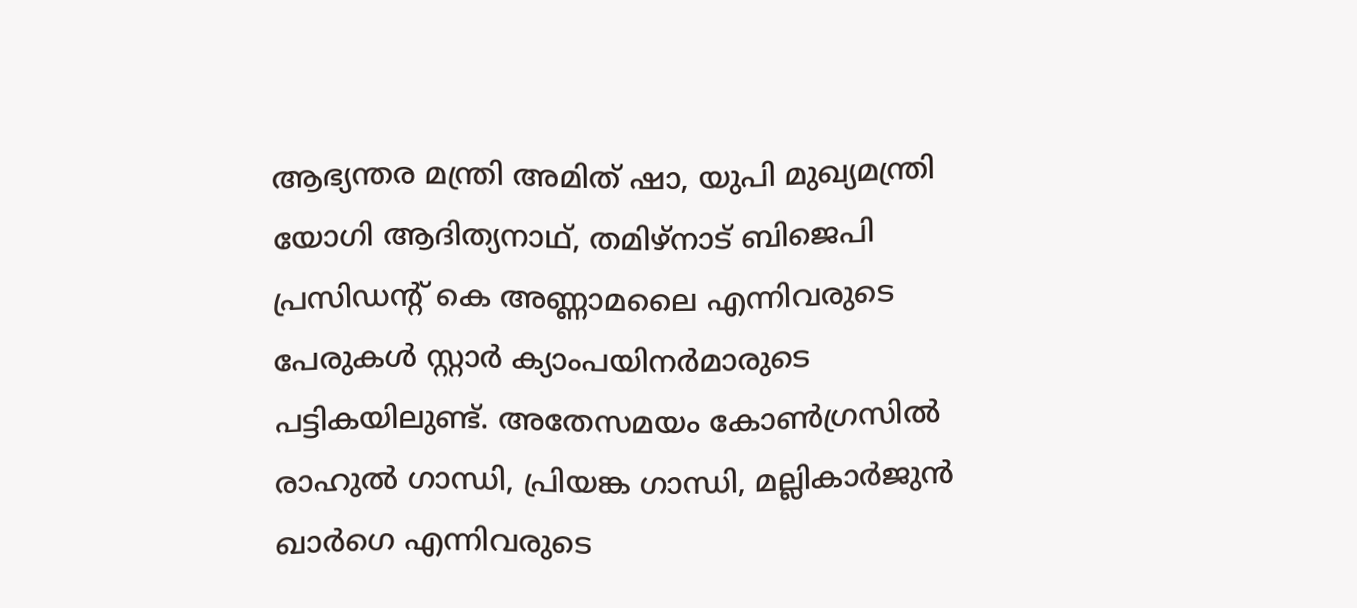ആഭ്യന്തര മന്ത്രി അമിത് ഷാ, യുപി മുഖ്യമന്ത്രി യോഗി ആദിത്യനാഥ്, തമിഴ്നാട് ബിജെപി പ്രസിഡന്‍റ് കെ അണ്ണാമലൈ എന്നിവരുടെ പേരുകള്‍ സ്റ്റാർ ക്യാംപയിനർമാരുടെ പട്ടികയിലുണ്ട്. അതേസമയം കോണ്‍ഗ്രസില്‍ രാഹുല്‍ ഗാന്ധി, പ്രിയങ്ക ഗാന്ധി, മല്ലികാർജുന്‍ ഖാർഗെ എന്നിവരുടെ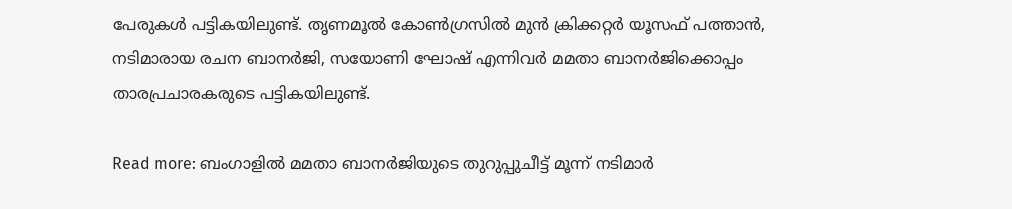പേരുകള്‍ പട്ടികയിലുണ്ട്. തൃണമൂല്‍ കോണ്‍ഗ്രസില്‍ മുന്‍ ക്രിക്കറ്റർ യൂസഫ് പത്താന്‍, നടിമാരായ രചന ബാനർജി, സയോണി ഘോഷ് എന്നിവർ മമതാ ബാനർജിക്കൊപ്പം താരപ്രചാരകരുടെ പട്ടികയിലുണ്ട്.

Read more: ബംഗാളില്‍ മമതാ ബാനർജിയുടെ തുറുപ്പുചീട്ട് മൂന്ന് നടിമാർ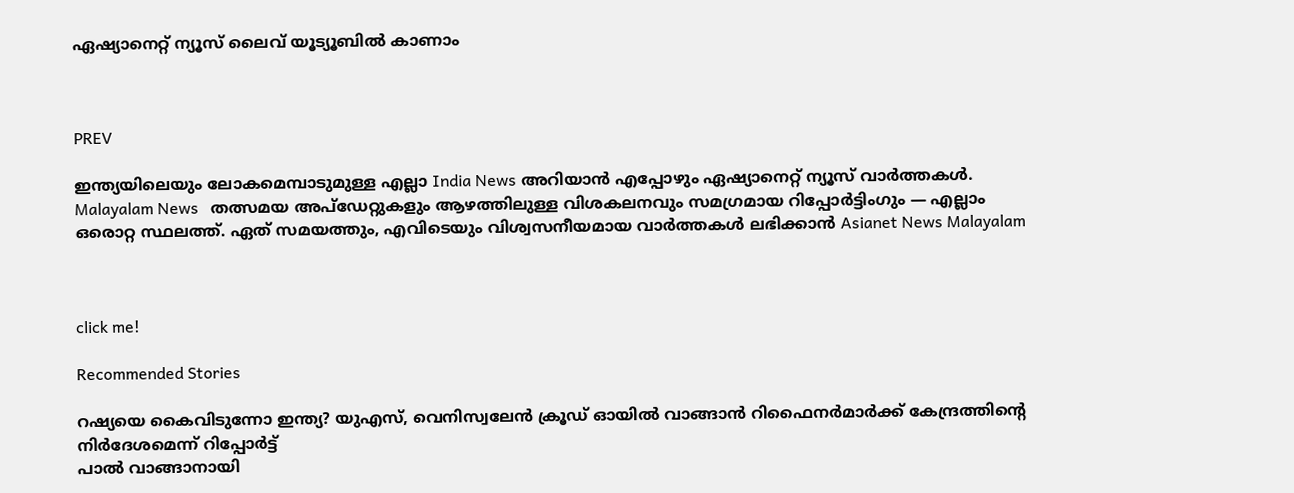ഏഷ്യാനെറ്റ് ന്യൂസ് ലൈവ് യൂട്യൂബിൽ കാണാം



PREV

ഇന്ത്യയിലെയും ലോകമെമ്പാടുമുള്ള എല്ലാ India News അറിയാൻ എപ്പോഴും ഏഷ്യാനെറ്റ് ന്യൂസ് വാർത്തകൾ. Malayalam News   തത്സമയ അപ്‌ഡേറ്റുകളും ആഴത്തിലുള്ള വിശകലനവും സമഗ്രമായ റിപ്പോർട്ടിംഗും — എല്ലാം ഒരൊറ്റ സ്ഥലത്ത്. ഏത് സമയത്തും, എവിടെയും വിശ്വസനീയമായ വാർത്തകൾ ലഭിക്കാൻ Asianet News Malayalam



click me!

Recommended Stories

റഷ്യയെ കൈവിടുന്നോ ഇന്ത്യ? യുഎസ്, വെനിസ്വലേൻ ക്രൂഡ് ഓയിൽ വാങ്ങാൻ റിഫൈനർമാർക്ക് കേന്ദ്രത്തിന്‍റെ നിർദേശമെന്ന് റിപ്പോർട്ട്
പാൽ വാങ്ങാനായി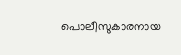പൊലീസുകാരനായ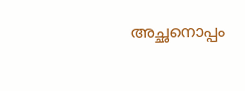അച്ഛനൊപ്പം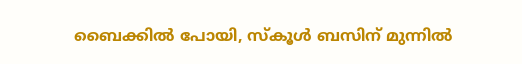ബൈക്കിൽ പോയി, സ്കൂൾ ബസിന് മുന്നിൽ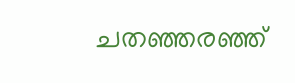ചതഞ്ഞരഞ്ഞ്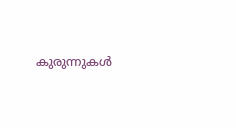കുരുന്നുകൾ